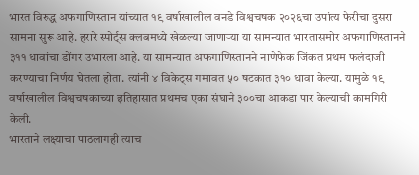भारत विरुद्ध अफगाणिस्तान यांच्यात १९ वर्षाखालील वनडे विश्वचषक २०२६चा उपांत्य फेरीचा दुसरा सामना सुरू आहे. हरारे स्पोर्ट्स क्लबमध्ये खेळल्या जाणाऱ्या या सामन्यात भारतासमोर अफगाणिस्तानने ३११ धावांचा डोंगर उभारला आहे. या सामन्यात अफगाणिस्तानने नाणेफेक जिंकत प्रथम फलंदाजी करण्याचा निर्णय घेतला होता. त्यांनी ४ विकेट्स गमावत ५० षटकात ३१० धावा केल्या. यामुळे १९ वर्षाखालील विश्वचषकाच्या इतिहासात प्रथमच एका संघाने ३००चा आकडा पार केल्याची कामगिरी केली.
भारताने लक्ष्याचा पाठलागही त्याच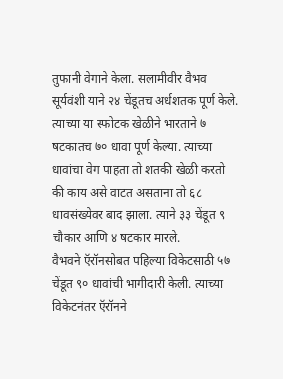तुफानी वेगाने केला. सलामीवीर वैभव सूर्यवंशी याने २४ चेंडूतच अर्धशतक पूर्ण केले. त्याच्या या स्फोटक खेळीने भारताने ७ षटकातच ७० धावा पूर्ण केल्या. त्याच्या धावांचा वेग पाहता तो शतकी खेळी करतो की काय असे वाटत असताना तो ६८ धावसंख्येवर बाद झाला. त्याने ३३ चेंडूत ९ चौकार आणि ४ षटकार मारले.
वैभवने ऍरॉनसोबत पहिल्या विकेटसाठी ५७ चेंडूत ९० धावांची भागीदारी केली. त्याच्या विकेटनंतर ऍरॉनने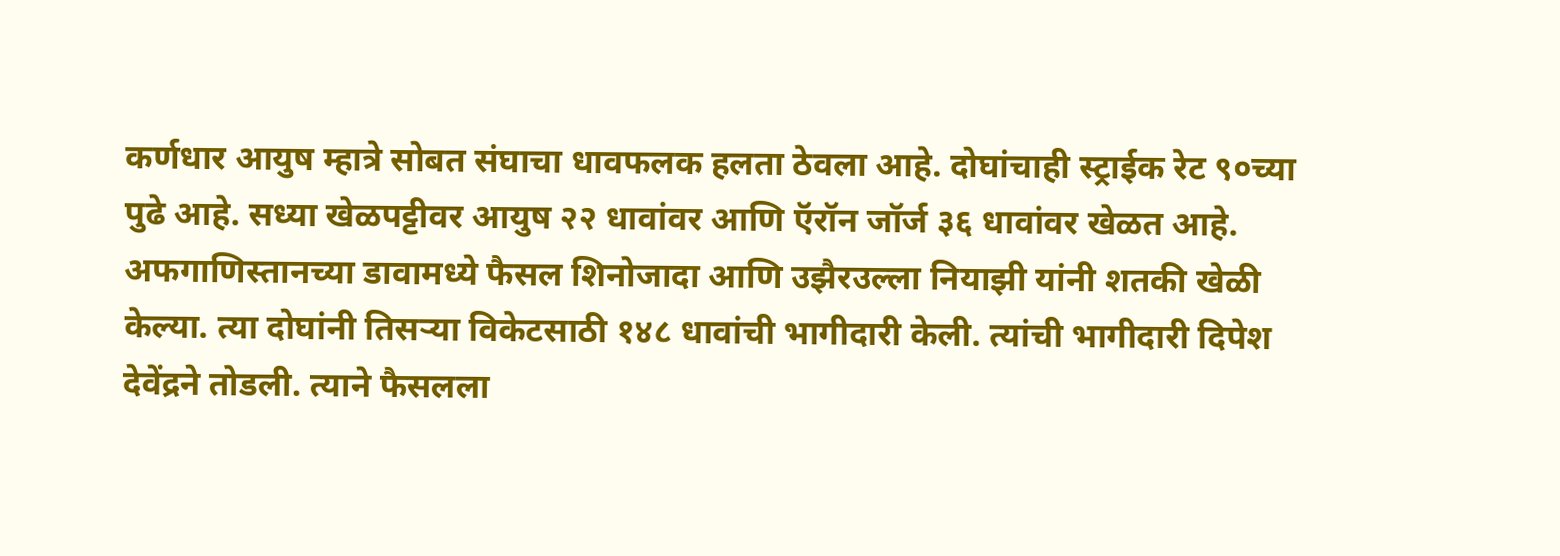कर्णधार आयुष म्हात्रे सोबत संघाचा धावफलक हलता ठेवला आहे. दोघांचाही स्ट्राईक रेट ९०च्या पुढे आहे. सध्या खेळपट्टीवर आयुष २२ धावांवर आणि ऍरॉन जॉर्ज ३६ धावांवर खेळत आहे.
अफगाणिस्तानच्या डावामध्ये फैसल शिनोजादा आणि उझैरउल्ला नियाझी यांनी शतकी खेळी केल्या. त्या दोघांनी तिसऱ्या विकेटसाठी १४८ धावांची भागीदारी केली. त्यांची भागीदारी दिपेश देवेंद्रने तोडली. त्याने फैसलला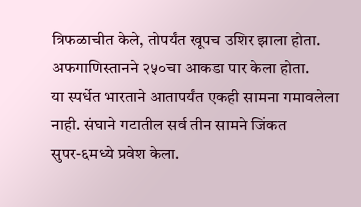त्रिफळाचीत केले, तोपर्यंत खूपच उशिर झाला होता. अफगाणिस्तानने २५०चा आकडा पार केला होता.
या स्पर्धेत भारताने आतापर्यंत एकही सामना गमावलेला नाही. संघाने गटातील सर्व तीन सामने जिंकत सुपर-६मध्ये प्रवेश केला.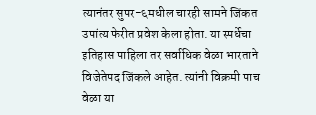त्यानंतर सुपर-६मधील चारही सामने जिंकत उपांत्य फेरीत प्रवेश केला होता. या स्पर्धेचा इतिहास पाहिला तर सर्वाधिक वेळा भारताने विजेतेपद जिंकले आहेत. त्यांनी विक्रमी पाच वेळा या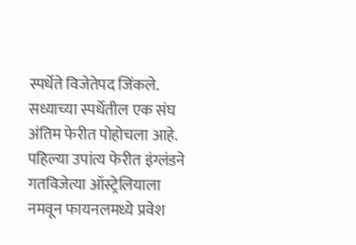स्पर्धेते विजेतेपद जिंकले.
सध्याच्या स्पर्धेतील एक संघ अंतिम फेरीत पोहोचला आहे. पहिल्या उपांत्य फेरीत इंग्लंडने गतविजेत्या ऑस्ट्रेलियाला नमवून फायनलमध्ये प्रवेश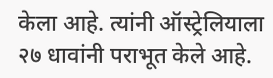केला आहे. त्यांनी ऑस्ट्रेलियाला २७ धावांनी पराभूत केले आहे.